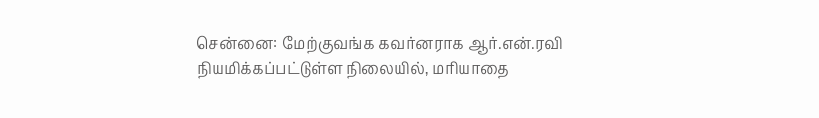சென்னை: மேற்குவங்க கவர்னராக ஆர்.என்.ரவி நியமிக்கப்பட்டுள்ள நிலையில், மரியாதை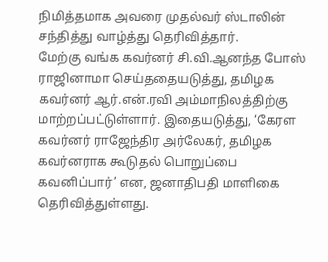நிமித்தமாக அவரை முதல்வர் ஸ்டாலின் சந்தித்து வாழ்த்து தெரிவித்தார்.
மேற்கு வங்க கவர்னர் சி.வி.ஆனந்த போஸ் ராஜினாமா செய்ததையடுத்து, தமிழக கவர்னர் ஆர்.என்.ரவி அம்மாநிலத்திற்கு மாற்றப்பட்டுள்ளார். இதையடுத்து, ‘கேரள கவர்னர் ராஜேந்திர அர்லேகர், தமிழக கவர்னராக கூடுதல் பொறுப்பை கவனிப்பார்’ என, ஜனாதிபதி மாளிகை தெரிவித்துள்ளது.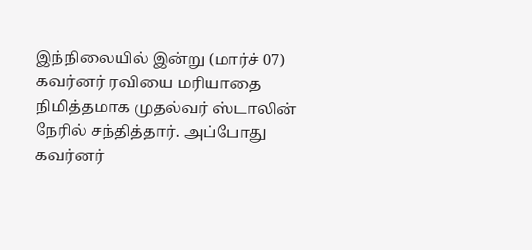இந்நிலையில் இன்று (மார்ச் 07) கவர்னர் ரவியை மரியாதை நிமித்தமாக முதல்வர் ஸ்டாலின் நேரில் சந்தித்தார். அப்போது கவர்னர்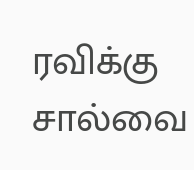ரவிக்கு சால்வை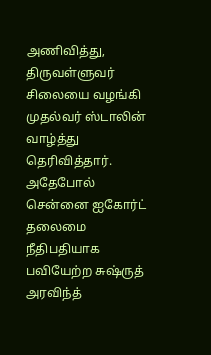அணிவித்து, திருவள்ளுவர் சிலையை வழங்கி முதல்வர் ஸ்டாலின் வாழ்த்து தெரிவித்தார். அதேபோல் சென்னை ஐகோர்ட் தலைமை நீதிபதியாக பவியேற்ற சுஷ்ருத் அரவிந்த்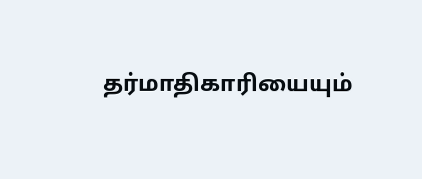தர்மாதிகாரியையும்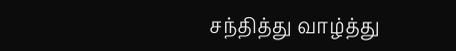சந்தித்து வாழ்த்து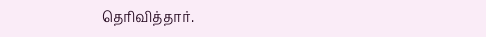தெரிவித்தார்.